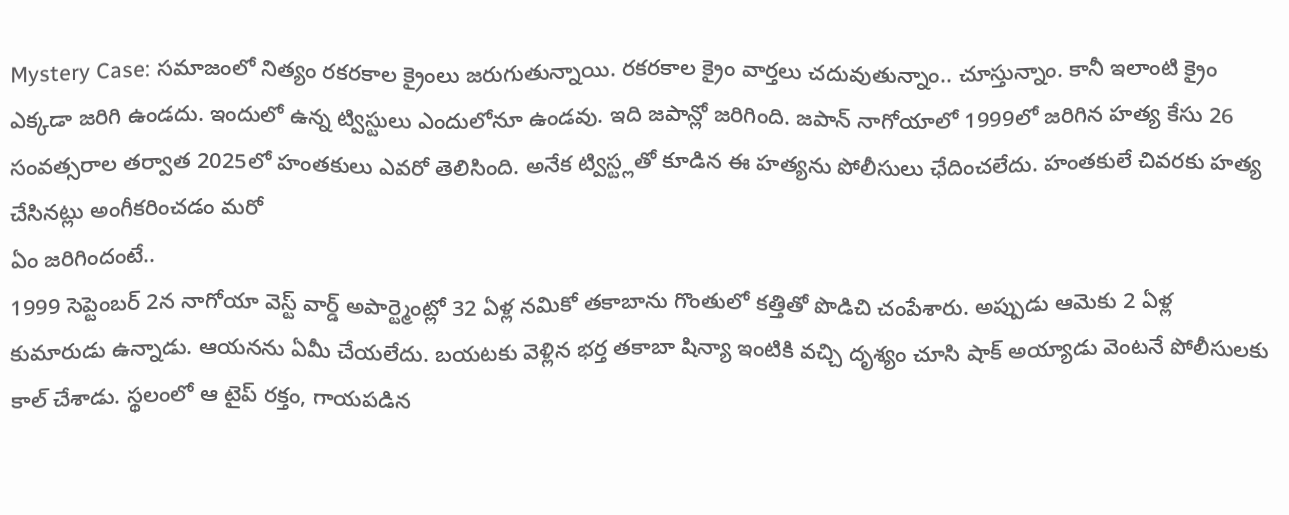Mystery Case: సమాజంలో నిత్యం రకరకాల క్రైంలు జరుగుతున్నాయి. రకరకాల క్రైం వార్తలు చదువుతున్నాం.. చూస్తున్నాం. కానీ ఇలాంటి క్రైం ఎక్కడా జరిగి ఉండదు. ఇందులో ఉన్న ట్విస్టులు ఎందులోనూ ఉండవు. ఇది జపాన్లో జరిగింది. జపాన్ నాగోయాలో 1999లో జరిగిన హత్య కేసు 26 సంవత్సరాల తర్వాత 2025లో హంతకులు ఎవరో తెలిసింది. అనేక ట్విస్ట్లతో కూడిన ఈ హత్యను పోలీసులు ఛేదించలేదు. హంతకులే చివరకు హత్య చేసినట్లు అంగీకరించడం మరో
ఏం జరిగిందంటే..
1999 సెప్టెంబర్ 2న నాగోయా వెస్ట్ వార్డ్ అపార్ట్మెంట్లో 32 ఏళ్ల నమికో తకాబాను గొంతులో కత్తితో పొడిచి చంపేశారు. అప్పుడు ఆమెకు 2 ఏళ్ల కుమారుడు ఉన్నాడు. ఆయనను ఏమీ చేయలేదు. బయటకు వెళ్లిన భర్త తకాబా షిన్యా ఇంటికి వచ్చి దృశ్యం చూసి షాక్ అయ్యాడు వెంటనే పోలీసులకు కాల్ చేశాడు. స్థలంలో ఆ టైప్ రక్తం, గాయపడిన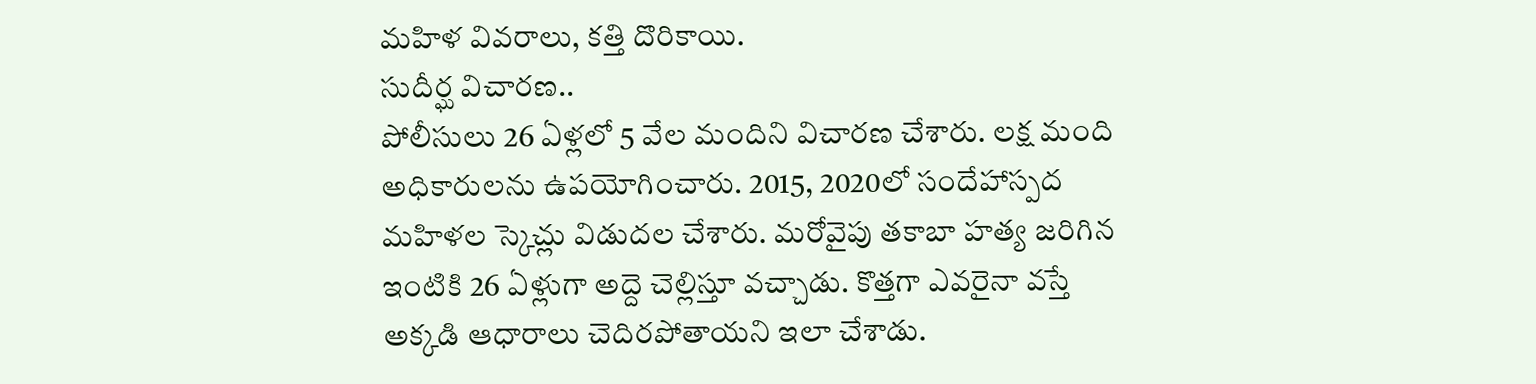మహిళ వివరాలు, కత్తి దొరికాయి.
సుదీర్ఘ విచారణ..
పోలీసులు 26 ఏళ్లలో 5 వేల మందిని విచారణ చేశారు. లక్ష మంది అధికారులను ఉపయోగించారు. 2015, 2020లో సందేహాస్పద మహిళల స్కెచ్లు విడుదల చేశారు. మరోవైపు తకాబా హత్య జరిగిన ఇంటికి 26 ఏళ్లుగా అద్దె చెల్లిస్తూ వచ్చాడు. కొత్తగా ఎవరైనా వస్తే అక్కడి ఆధారాలు చెదిరపోతాయని ఇలా చేశాడు.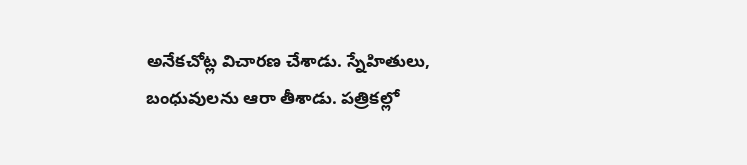అనేకచోట్ల విచారణ చేశాడు. స్నేహితులు, బంధువులను ఆరా తీశాడు. పత్రికల్లో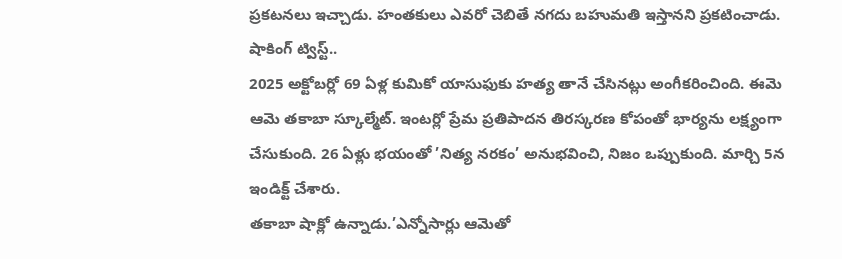ప్రకటనలు ఇచ్చాడు. హంతకులు ఎవరో చెబితే నగదు బహుమతి ఇస్తానని ప్రకటించాడు.
షాకింగ్ ట్విస్ట్..
2025 అక్టోబర్లో 69 ఏళ్ల కుమికో యాసుఫుకు హత్య తానే చేసినట్లు అంగీకరించింది. ఈమె ఆమె తకాబా స్కూల్మేట్. ఇంటర్లో ప్రేమ ప్రతిపాదన తిరస్కరణ కోపంతో భార్యను లక్ష్యంగా చేసుకుంది. 26 ఏళ్లు భయంతో ’నిత్య నరకం’ అనుభవించి, నిజం ఒప్పుకుంది. మార్చి 5న ఇండిక్ట్ చేశారు.
తకాబా షాక్లో ఉన్నాడు.’ఎన్నోసార్లు ఆమెతో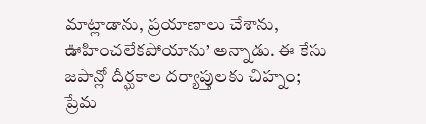మాట్లాడాను, ప్రయాణాలు చేశాను, ఊహించలేకపోయాను’ అన్నాడు. ఈ కేసు జపాన్లో దీర్ఘకాల దర్యాప్తులకు చిహ్నం; ప్రేమ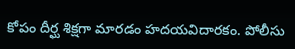కోపం దీర్ఘ శిక్షగా మారడం హదయవిదారకం. పోలీసు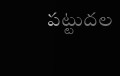పట్టుదల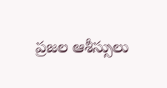ప్రజల ఆశీస్సులు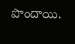పొందాయి.